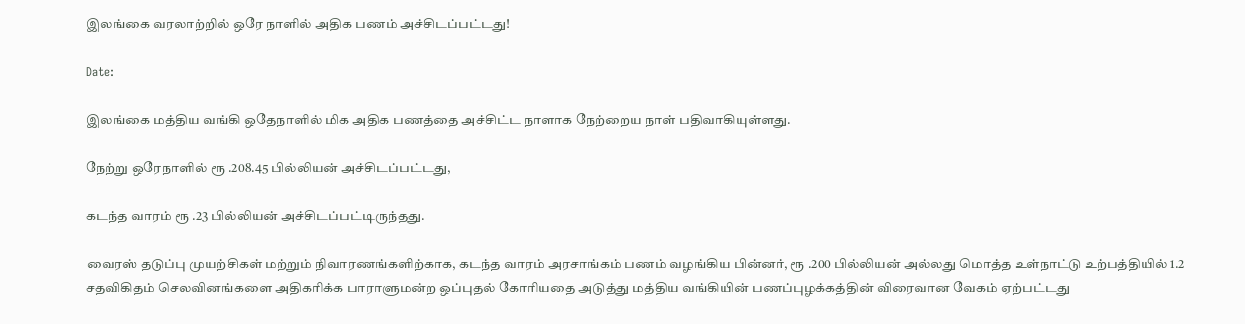இலங்கை வரலாற்றில் ஒரே நாளில் அதிக பணம் அச்சிடப்பட்டது!

Date:

இலங்கை மத்திய வங்கி ஒதேநாளில் மிக அதிக பணத்தை அச்சிட்ட நாளாக நேற்றைய நாள் பதிவாகியுள்ளது.

நேற்று ஒரேநாளில் ரூ .208.45 பில்லியன் அச்சிடப்பட்டது,

கடந்த வாரம் ரூ .23 பில்லியன் அச்சிடப்பட்டிருந்தது.

வைரஸ் தடுப்பு முயற்சிகள் மற்றும் நிவாரணங்களிற்காக, கடந்த வாரம் அரசாங்கம் பணம் வழங்கிய பின்னர், ரூ .200 பில்லியன் அல்லது மொத்த உள்நாட்டு உற்பத்தியில் 1.2 சதவிகிதம் செலவினங்களை அதிகரிக்க பாராளுமன்ற ஒப்புதல் கோரியதை அடுத்து மத்திய வங்கியின் பணப்புழக்கத்தின் விரைவான வேகம் ஏற்பட்டது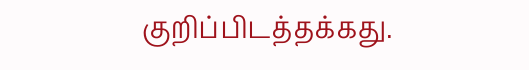குறிப்பிடத்தக்கது.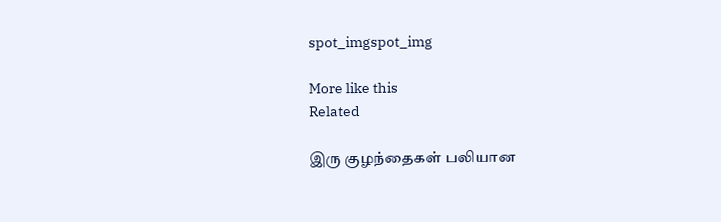spot_imgspot_img

More like this
Related

இரு குழந்தைகள் பலியான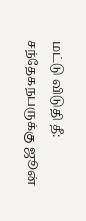மட்டு விடுதி தீ: சந்தேகநபருக்கு ஜூன்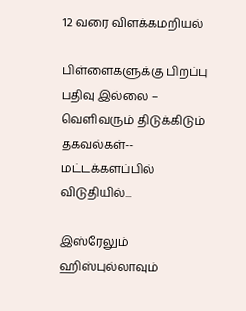12 வரை விளக்கமறியல்

பிள்ளைகளுக்கு பிறப்பு பதிவு இல்லை – வெளிவரும் திடுக்கிடும் தகவல்கள்-- மட்டக்களப்பில் விடுதியில்...

இஸ்ரேலும் ஹிஸ்புல்லாவும்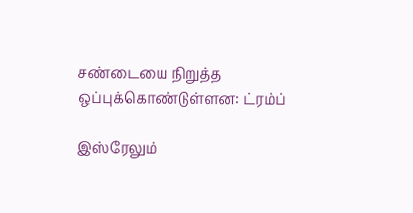சண்டையை நிறுத்த ஒப்புக்கொண்டுள்ளன: ட்ரம்ப்

இஸ்ரேலும்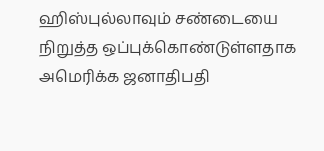ஹிஸ்புல்லாவும் சண்டையை நிறுத்த ஒப்புக்கொண்டுள்ளதாக அமெரிக்க ஜனாதிபதி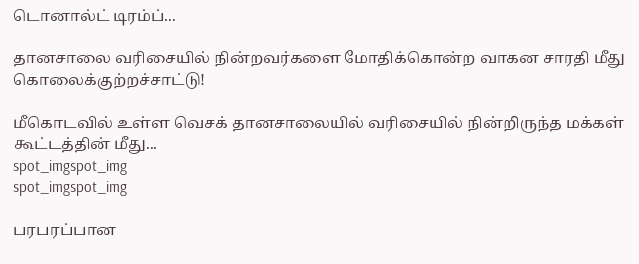டொனால்ட் டிரம்ப்...

தானசாலை வரிசையில் நின்றவர்களை மோதிக்கொன்ற வாகன சாரதி மீது கொலைக்குற்றச்சாட்டு!

மீகொடவில் உள்ள வெசக் தானசாலையில் வரிசையில் நின்றிருந்த மக்கள் கூட்டத்தின் மீது...
spot_imgspot_img
spot_imgspot_img

பரபரப்பான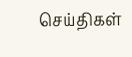செய்திகள்